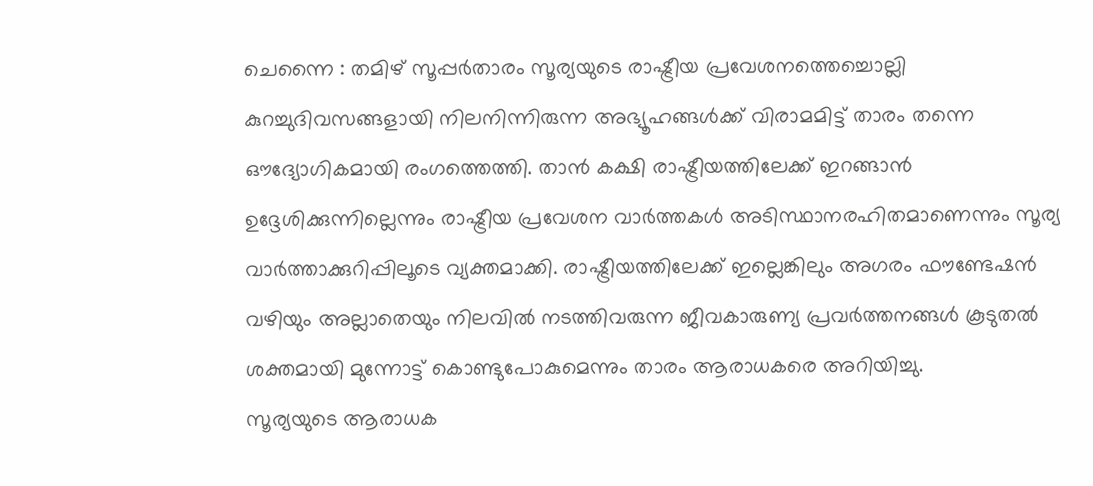ചെന്നൈ : തമിഴ് സൂപ്പർതാരം സൂര്യയുടെ രാഷ്ട്രീയ പ്രവേശനത്തെച്ചൊല്ലി കുറച്ചുദിവസങ്ങളായി നിലനിന്നിരുന്ന അഭ്യൂഹങ്ങൾക്ക് വിരാമമിട്ട് താരം തന്നെ ഔദ്യോഗികമായി രംഗത്തെത്തി. താൻ കക്ഷി രാഷ്ട്രീയത്തിലേക്ക് ഇറങ്ങാൻ ഉദ്ദേശിക്കുന്നില്ലെന്നും രാഷ്ട്രീയ പ്രവേശന വാർത്തകൾ അടിസ്ഥാനരഹിതമാണെന്നും സൂര്യ വാർത്താക്കുറിപ്പിലൂടെ വ്യക്തമാക്കി. രാഷ്ട്രീയത്തിലേക്ക് ഇല്ലെങ്കിലും അഗരം ഫൗണ്ടേഷൻ വഴിയും അല്ലാതെയും നിലവിൽ നടത്തിവരുന്ന ജീവകാരുണ്യ പ്രവർത്തനങ്ങൾ കൂടുതൽ ശക്തമായി മുന്നോട്ട് കൊണ്ടുപോകുമെന്നും താരം ആരാധകരെ അറിയിച്ചു.
സൂര്യയുടെ ആരാധക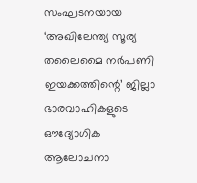സംഘടനയായ ‘അഖിലേന്ത്യ സൂര്യ തലൈമൈ നർപണി ഇയക്കത്തിന്റെ’ ജില്ലാ ഭാരവാഹികളുടെ ഔദ്യോഗിക ആലോചനാ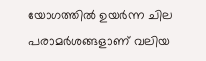യോഗത്തിൽ ഉയർന്ന ചില പരാമർശങ്ങളാണ് വലിയ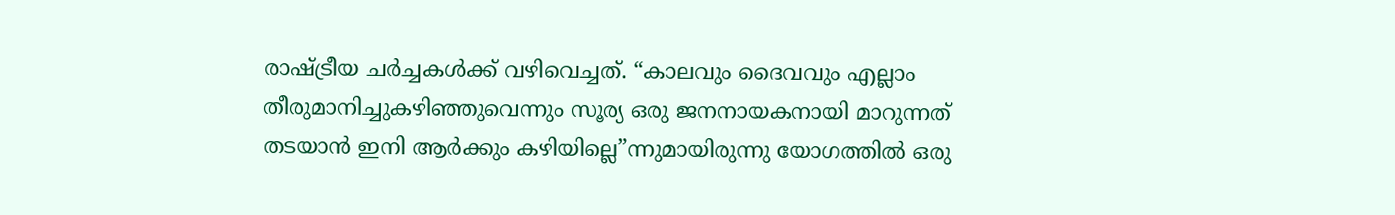രാഷ്ട്രീയ ചർച്ചകൾക്ക് വഴിവെച്ചത്. “കാലവും ദൈവവും എല്ലാം തീരുമാനിച്ചുകഴിഞ്ഞുവെന്നും സൂര്യ ഒരു ജനനായകനായി മാറുന്നത് തടയാൻ ഇനി ആർക്കും കഴിയില്ലെ”ന്നുമായിരുന്നു യോഗത്തിൽ ഒരു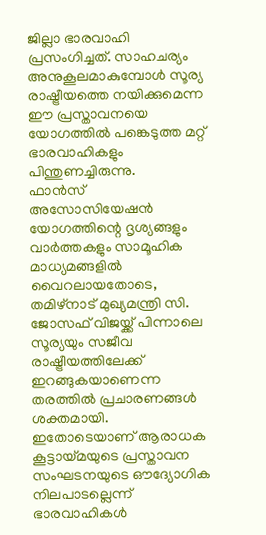ജില്ലാ ഭാരവാഹി പ്രസംഗിച്ചത്. സാഹചര്യം അനുകൂലമാകുമ്പോൾ സൂര്യ രാഷ്ട്രീയത്തെ നയിക്കുമെന്ന ഈ പ്രസ്താവനയെ യോഗത്തിൽ പങ്കെടുത്ത മറ്റ് ഭാരവാഹികളും പിന്തുണച്ചിരുന്നു.
ഫാൻസ് അസോസിയേഷൻ യോഗത്തിന്റെ ദൃശ്യങ്ങളും വാർത്തകളും സാമൂഹിക മാധ്യമങ്ങളിൽ വൈറലായതോടെ, തമിഴ്നാട് മുഖ്യമന്ത്രി സി. ജോസഫ് വിജയ്ക്ക് പിന്നാലെ സൂര്യയും സജീവ രാഷ്ട്രീയത്തിലേക്ക് ഇറങ്ങുകയാണെന്ന തരത്തിൽ പ്രചാരണങ്ങൾ ശക്തമായി. ഇതോടെയാണ് ആരാധക കൂട്ടായ്മയുടെ പ്രസ്താവന സംഘടനയുടെ ഔദ്യോഗിക നിലപാടല്ലെന്ന് ഭാരവാഹികൾ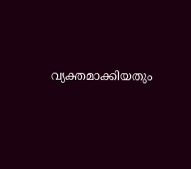വ്യക്തമാക്കിയതും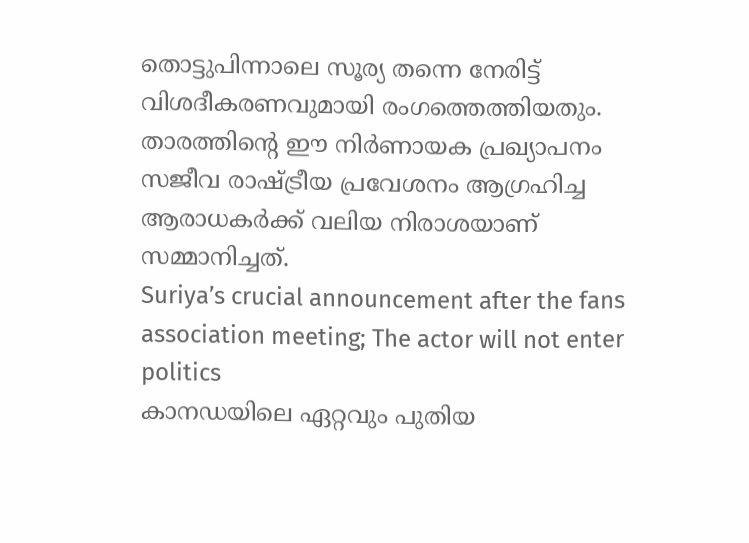തൊട്ടുപിന്നാലെ സൂര്യ തന്നെ നേരിട്ട് വിശദീകരണവുമായി രംഗത്തെത്തിയതും. താരത്തിന്റെ ഈ നിർണായക പ്രഖ്യാപനം സജീവ രാഷ്ട്രീയ പ്രവേശനം ആഗ്രഹിച്ച ആരാധകർക്ക് വലിയ നിരാശയാണ് സമ്മാനിച്ചത്.
Suriya’s crucial announcement after the fans association meeting; The actor will not enter politics
കാനഡയിലെ ഏറ്റവും പുതിയ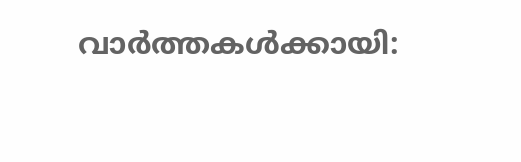വാർത്തകൾക്കായി: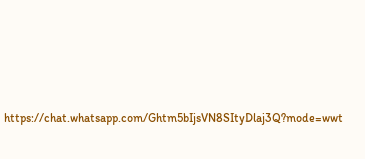https://chat.whatsapp.com/Ghtm5bIjsVN8SItyDlaj3Q?mode=wwt